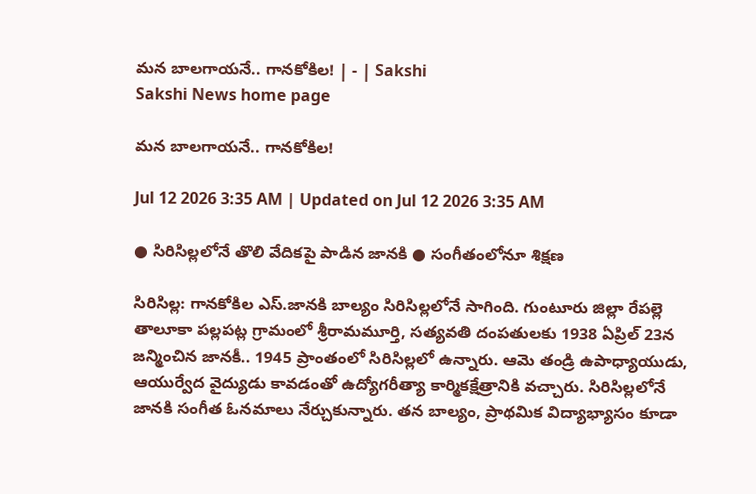మన బాలగాయనే.. గానకోకిల! | - | Sakshi
Sakshi News home page

మన బాలగాయనే.. గానకోకిల!

Jul 12 2026 3:35 AM | Updated on Jul 12 2026 3:35 AM

● సిరిసిల్లలోనే తొలి వేదికపై పాడిన జానకి ● సంగీతంలోనూ శిక్షణ

సిరిసిల్ల: గానకోకిల ఎస్‌.జానకి బాల్యం సిరిసిల్లలోనే సాగింది. గుంటూరు జిల్లా రేపల్లె తాలూకా పల్లపట్ల గ్రామంలో శ్రీరామమూర్తి, సత్యవతి దంపతులకు 1938 ఏప్రిల్‌ 23న జన్మించిన జానకీ.. 1945 ప్రాంతంలో సిరిసిల్లలో ఉన్నారు. ఆమె తండ్రి ఉపాధ్యాయుడు, ఆయుర్వేద వైద్యుడు కావడంతో ఉద్యోగరీత్యా కార్మికక్షేత్రానికి వచ్చారు. సిరిసిల్లలోనే జానకి సంగీత ఓనమాలు నేర్చుకున్నారు. తన బాల్యం, ప్రాథమిక విద్యాభ్యాసం కూడా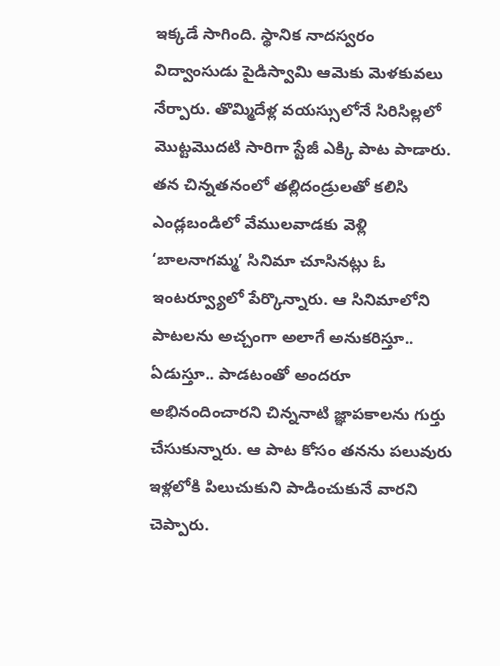ఇక్కడే సాగింది. స్థానిక నాదస్వరం విద్వాంసుడు పైడిస్వామి ఆమెకు మెళకువలు నేర్పారు. తొమ్మిదేళ్ల వయస్సులోనే సిరిసిల్లలో మొట్టమొదటి సారిగా స్టేజీ ఎక్కి పాట పాడారు. తన చిన్నతనంలో తల్లిదండ్రులతో కలిసి ఎండ్లబండిలో వేములవాడకు వెళ్లి ‘బాలనాగమ్మ’ సినిమా చూసినట్లు ఓ ఇంటర్వ్యూలో పేర్కొన్నారు. ఆ సినిమాలోని పాటలను అచ్చంగా అలాగే అనుకరిస్తూ.. ఏడుస్తూ.. పాడటంతో అందరూ అభినందించారని చిన్ననాటి జ్ఞాపకాలను గుర్తు చేసుకున్నారు. ఆ పాట కోసం తనను పలువురు ఇళ్లలోకి పిలుచుకుని పాడించుకునే వారని చెప్పారు.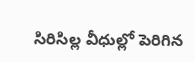సిరిసిల్ల వీధుల్లో పెరిగిన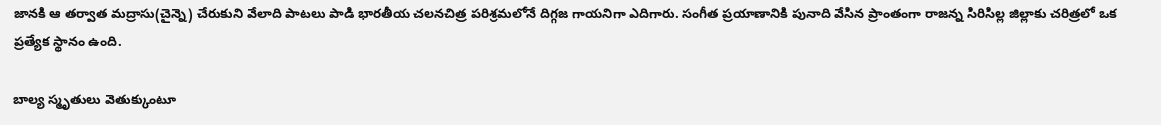జానకి ఆ తర్వాత మద్రాసు(చైన్నె) చేరుకుని వేలాది పాటలు పాడి భారతీయ చలనచిత్ర పరిశ్రమలోనే దిగ్గజ గాయనిగా ఎదిగారు. సంగీత ప్రయాణానికి పునాది వేసిన ప్రాంతంగా రాజన్న సిరిసిల్ల జిల్లాకు చరిత్రలో ఒక ప్రత్యేక స్థానం ఉంది.

బాల్య స్మృతులు వెతుక్కుంటూ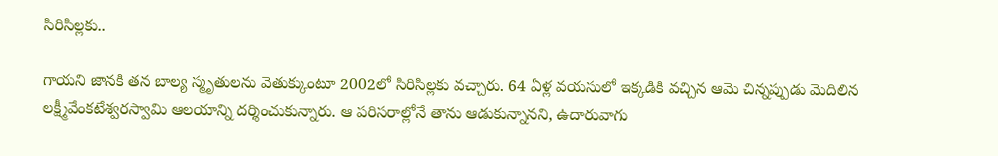సిరిసిల్లకు..

గాయని జానకి తన బాల్య స్మృతులను వెతుక్కుంటూ 2002లో సిరిసిల్లకు వచ్చారు. 64 ఏళ్ల వయసులో ఇక్కడికి వచ్చిన ఆమె చిన్నప్పుడు మెదిలిన లక్ష్మీవేంకటేశ్వరస్వామి ఆలయాన్ని దర్శించుకున్నారు. ఆ పరిసరాల్లోనే తాను ఆడుకున్నానని, ఉదారువాగు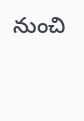నుంచి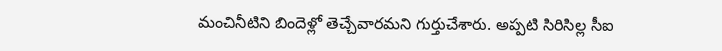మంచినీటిని బిందెళ్లో తెచ్చేవారమని గుర్తుచేశారు. అప్పటి సిరిసిల్ల సీఐ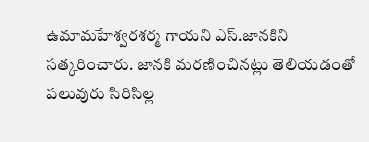ఉమామహేశ్వరశర్మ గాయని ఎస్‌.జానకిని సత్కరించారు. జానకి మరణించినట్లు తెలియడంతో పలువురు సిరిసిల్ల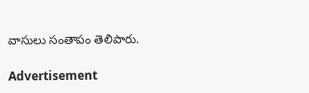వాసులు సంతాపం తెలిపారు.

Advertisement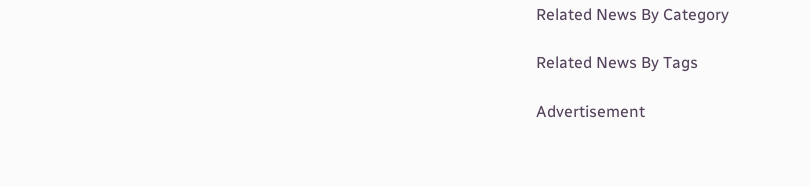Related News By Category

Related News By Tags

Advertisement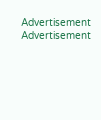Advertisement
Advertisement